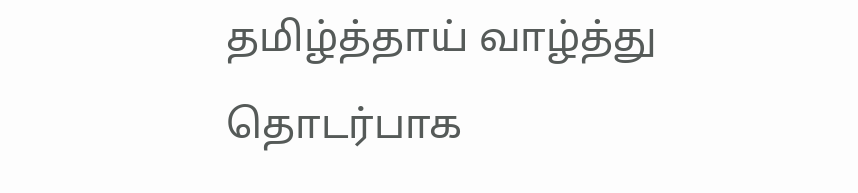தமிழ்த்தாய் வாழ்த்து தொடர்பாக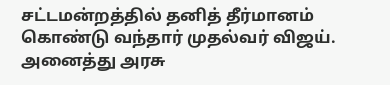சட்டமன்றத்தில் தனித் தீர்மானம் கொண்டு வந்தார் முதல்வர் விஜய். அனைத்து அரசு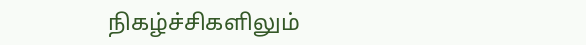நிகழ்ச்சிகளிலும்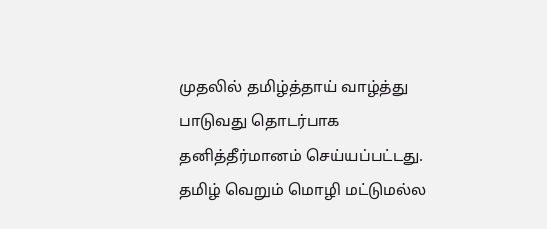முதலில் தமிழ்த்தாய் வாழ்த்து பாடுவது தொடர்பாக தனித்தீர்மானம் செய்யப்பட்டது. தமிழ் வெறும் மொழி மட்டுமல்ல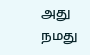அது நமது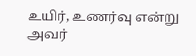உயிர், உணர்வு என்று அவர்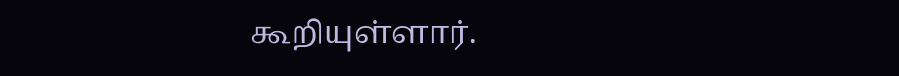கூறியுள்ளார்.